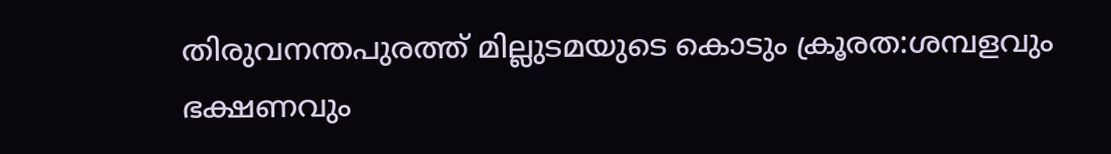തിരുവനന്തപുരത്ത് മില്ലുടമയുടെ കൊടും ക്രൂരത:ശമ്പളവും ഭക്ഷണവും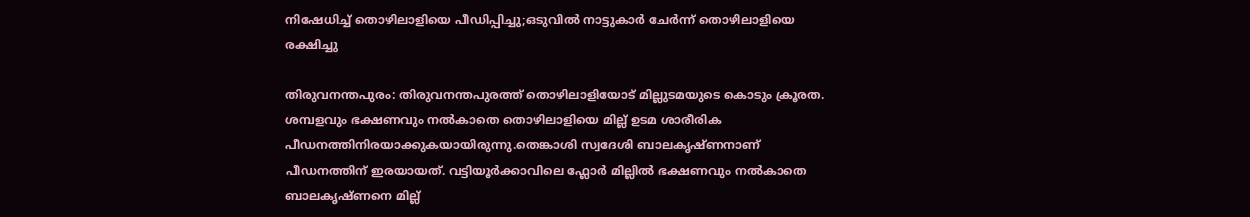നിഷേധിച്ച് തൊഴിലാളിയെ പീഡിപ്പിച്ചു;ഒടുവിൽ നാട്ടുകാർ ചേർന്ന് തൊഴിലാളിയെ രക്ഷിച്ചു

തിരുവനന്തപുരം: തിരുവനന്തപുരത്ത് തൊഴിലാളിയോട് മില്ലുടമയുടെ കൊടും ക്രൂരത. ശമ്പളവും ഭക്ഷണവും നല്‍കാതെ തൊഴിലാളിയെ മില്ല് ഉടമ ശാരീരിക പീഡനത്തിനിരയാക്കുകയായിരുന്നു.തെങ്കാശി സ്വദേശി ബാലകൃഷ്ണനാണ് പീഡനത്തിന് ഇരയായത്. വട്ടിയൂര്‍ക്കാവിലെ ഫ്ലോർ മില്ലിൽ ഭക്ഷണവും നല്‍കാതെ ബാലകൃഷ്ണനെ മില്ല്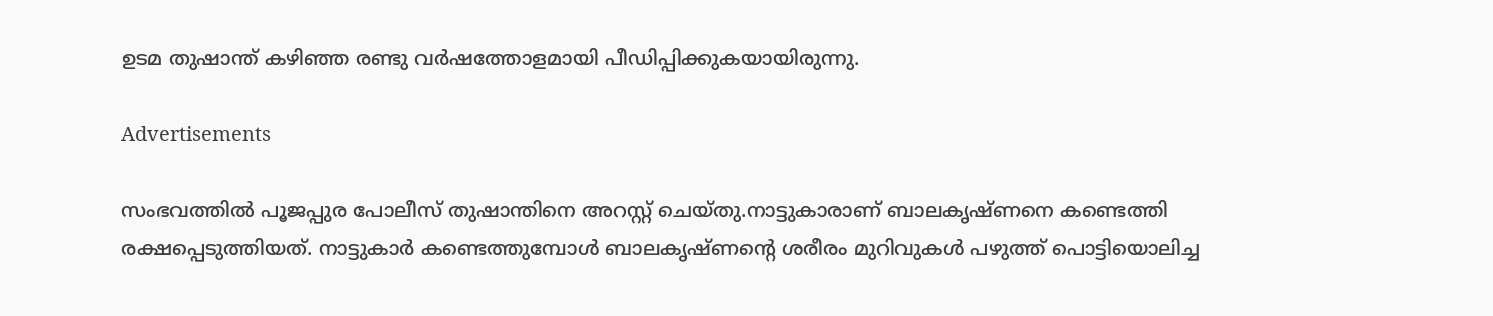ഉടമ തുഷാന്ത് കഴിഞ്ഞ രണ്ടു വര്‍ഷത്തോളമായി പീഡിപ്പിക്കുകയായിരുന്നു.

Advertisements

സംഭവത്തില്‍ പൂജപ്പുര പോലീസ് തുഷാന്തിനെ അറസ്റ്റ് ചെയ്തു.നാട്ടുകാരാണ് ബാലകൃഷ്ണനെ കണ്ടെത്തി രക്ഷപ്പെടുത്തിയത്. നാട്ടുകാര്‍ കണ്ടെത്തുമ്പോൾ ബാലകൃഷ്ണന്റെ ശരീരം മുറിവുകള്‍ പഴുത്ത് പൊട്ടിയൊലിച്ച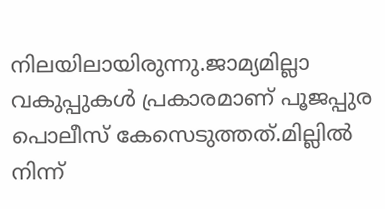നിലയിലായിരുന്നു.ജാമ്യമില്ലാ വകുപ്പുകള്‍ പ്രകാരമാണ് പൂജപ്പുര പൊലീസ് കേസെടുത്തത്.മില്ലില്‍ നിന്ന്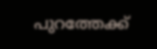പുറത്തേക്ക്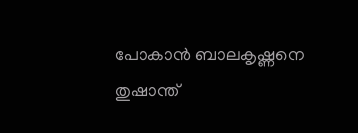പോകാന്‍ ബാലകൃഷ്ണനെ തുഷാന്ത്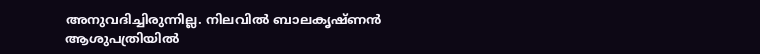അനുവദിച്ചിരുന്നില്ല. നിലവില്‍ ബാലകൃഷ്ണന്‍ ആശുപത്രിയില്‍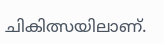ചികിത്സയിലാണ്.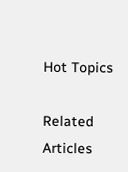Hot Topics

Related Articles